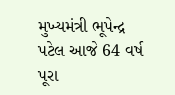મુખ્યમંત્રી ભૂપેન્દ્ર પટેલ આજે 64 વર્ષ પૂરા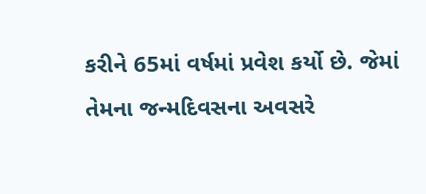કરીને 65માં વર્ષમાં પ્રવેશ કર્યો છે. જેમાં તેમના જન્મદિવસના અવસરે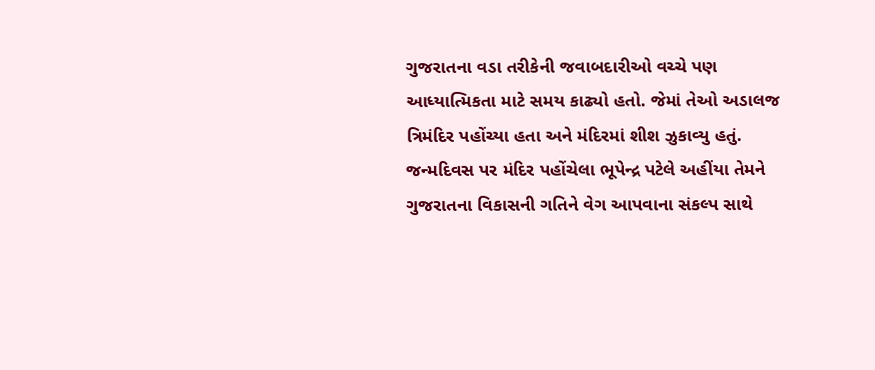ગુજરાતના વડા તરીકેની જવાબદારીઓ વચ્ચે પણ આધ્યાત્મિકતા માટે સમય કાઢ્યો હતો. જેમાં તેઓ અડાલજ ત્રિમંદિર પહોંચ્યા હતા અને મંદિરમાં શીશ ઝુકાવ્યુ હતું.
જન્મદિવસ પર મંદિર પહોંચેલા ભૂપેન્દ્ર પટેલે અહીંયા તેમને ગુજરાતના વિકાસની ગતિને વેગ આપવાના સંકલ્પ સાથે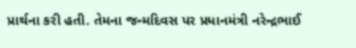પ્રાર્થના કરી હતી. તેમના જન્મદિવસ પર પ્રધાનમંત્રી નરેન્દ્રભાઈ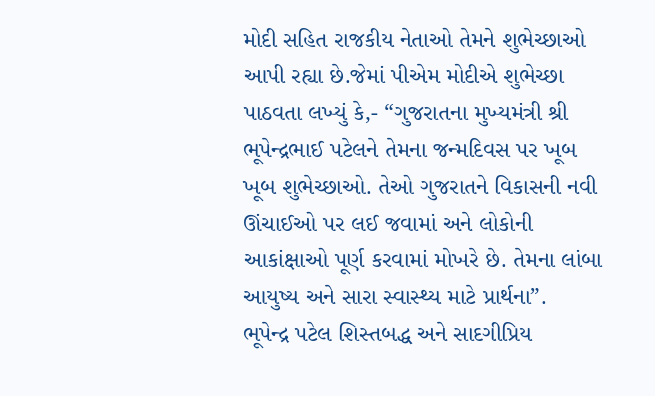મોદી સહિત રાજકીય નેતાઓ તેમને શુભેચ્છાઓ આપી રહ્યા છે.જેમાં પીએમ મોદીએ શુભેચ્છા પાઠવતા લખ્યું કે,- “ગુજરાતના મુખ્યમંત્રી શ્રી ભૂપેન્દ્રભાઈ પટેલને તેમના જન્મદિવસ પર ખૂબ ખૂબ શુભેચ્છાઓ. તેઓ ગુજરાતને વિકાસની નવી ઊંચાઈઓ પર લઈ જવામાં અને લોકોની આકાંક્ષાઓ પૂર્ણ કરવામાં મોખરે છે. તેમના લાંબા આયુષ્ય અને સારા સ્વાસ્થ્ય માટે પ્રાર્થના”.
ભૂપેન્દ્ર પટેલ શિસ્તબદ્ધ અને સાદગીપ્રિય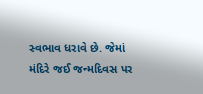સ્વભાવ ધરાવે છે. જેમાં મંદિરે જઈ જન્મદિવસ પર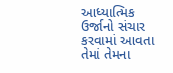આધ્યાત્મિક ઉર્જાનો સંચાર કરવામાં આવતા તેમાં તેમના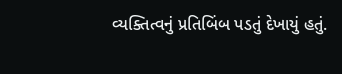વ્યક્તિત્વનું પ્રતિબિંબ પડતું દેખાયું હતું.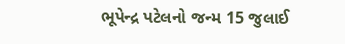ભૂપેન્દ્ર પટેલનો જન્મ 15 જુલાઈ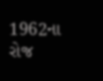1962ના રોજ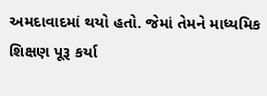અમદાવાદમાં થયો હતો. જેમાં તેમને માધ્યમિક શિક્ષણ પૂરૂ કર્યા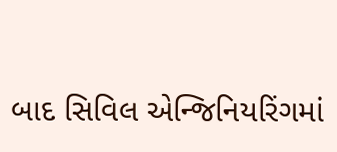બાદ સિવિલ એન્જિનિયરિંગમાં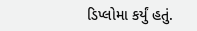ડિપ્લોમા કર્યું હતું.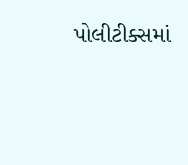પોલીટીક્સમાં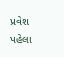પ્રવેશ પહેલા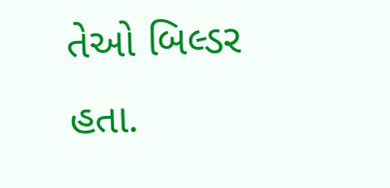તેઓ બિલ્ડર હતા.